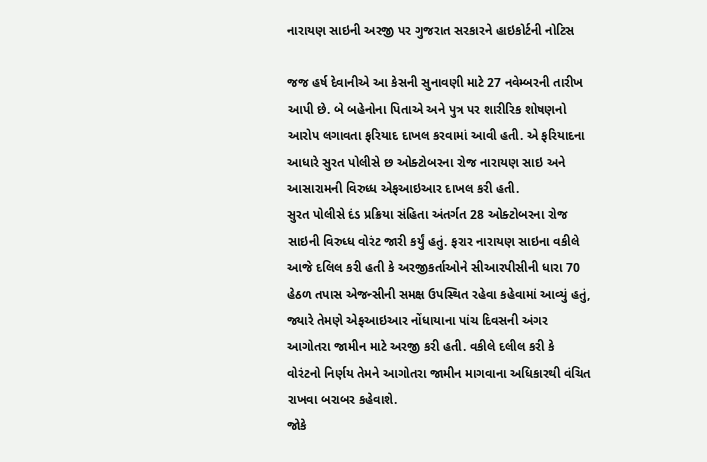નારાયણ સાઇની અરજી પર ગુજરાત સરકારને હાઇકોર્ટની નોટિસ

જજ હર્ષ દેવાનીએ આ કેસની સુનાવણી માટે 27 નવેમ્બરની તારીખ આપી છે. બે બહેનોના પિતાએ અને પુત્ર પર શારીરિક શોષણનો આરોપ લગાવતા ફરિયાદ દાખલ કરવામાં આવી હતી. એ ફરિયાદના આધારે સુરત પોલીસે છ ઓક્ટોબરના રોજ નારાયણ સાઇ અને આસારામની વિરુધ્ધ એફઆઇઆર દાખલ કરી હતી.
સુરત પોલીસે દંડ પ્રક્રિયા સંહિતા અંતર્ગત 28 ઓક્ટોબરના રોજ સાઇની વિરુધ્ધ વોરંટ જારી કર્યું હતું. ફરાર નારાયણ સાઇના વકીલે આજે દલિલ કરી હતી કે અરજીકર્તાઓને સીઆરપીસીની ધારા 70 હેઠળ તપાસ એજન્સીની સમક્ષ ઉપસ્થિત રહેવા કહેવામાં આવ્યું હતું, જ્યારે તેમણે એફઆઇઆર નોંધાયાના પાંચ દિવસની અંગર આગોતરા જામીન માટે અરજી કરી હતી. વકીલે દલીલ કરી કે વોરંટનો નિર્ણય તેમને આગોતરા જામીન માગવાના અધિકારથી વંચિત રાખવા બરાબર કહેવાશે.
જોકે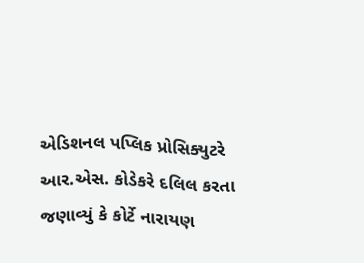એડિશનલ પપ્લિક પ્રોસિક્યુટરે આર.એસ. કોડેકરે દલિલ કરતા જણાવ્યું કે કોર્ટે નારાયણ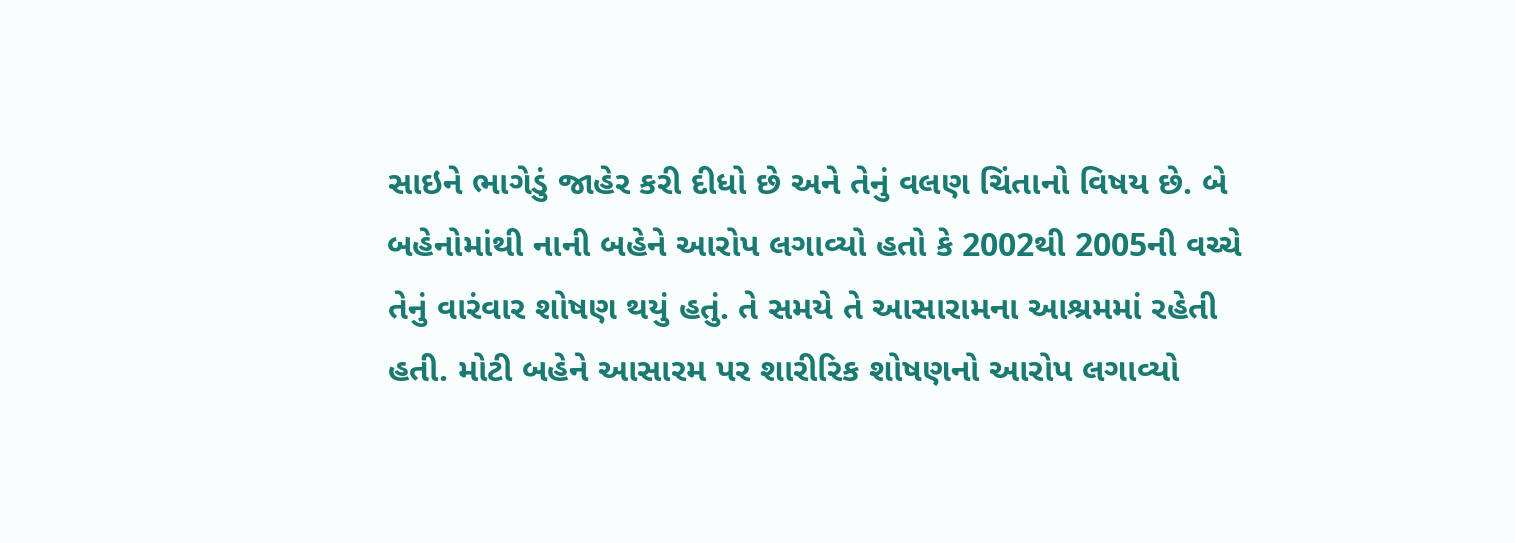સાઇને ભાગેડું જાહેર કરી દીધો છે અને તેનું વલણ ચિંતાનો વિષય છે. બે બહેનોમાંથી નાની બહેને આરોપ લગાવ્યો હતો કે 2002થી 2005ની વચ્ચે તેનું વારંવાર શોષણ થયું હતું. તે સમયે તે આસારામના આશ્રમમાં રહેતી હતી. મોટી બહેને આસારમ પર શારીરિક શોષણનો આરોપ લગાવ્યો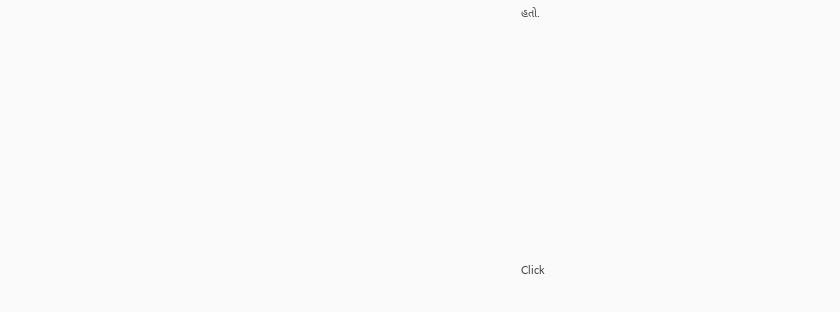હતો.












Click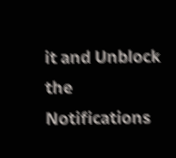it and Unblock the Notifications